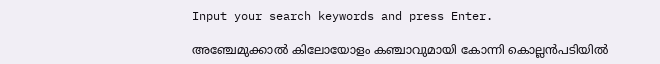Input your search keywords and press Enter.

അഞ്ചേമുക്കാൽ കിലോയോളം കഞ്ചാവുമായി കോന്നി കൊല്ലൻപടിയിൽ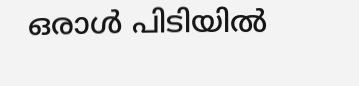ഒരാള്‍ പിടിയിൽ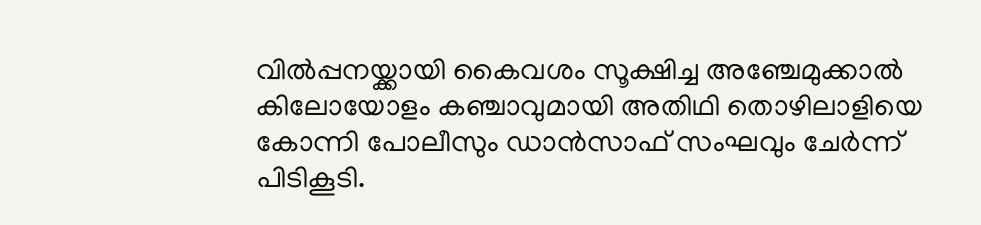വിൽപ്പനയ്ക്കായി കൈവശം സൂക്ഷിച്ച അഞ്ചേമുക്കാൽ കിലോയോളം കഞ്ചാവുമായി അതിഥി തൊഴിലാളിയെ കോന്നി പോലീസും ഡാൻസാഫ് സംഘവും ചേർന്ന് പിടികൂടി.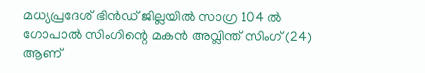മധ്യപ്രദേശ് ഭിൻഡ് ജില്ലയിൽ സാഗ്ര 104 ൽ ഗോപാൽ സിംഗിന്റെ മകൻ അവ്ലിന്ത് സിംഗ് (24) ആണ്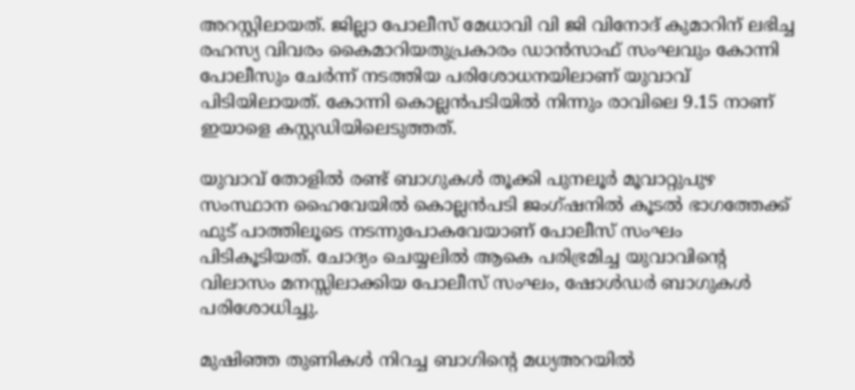അറസ്റ്റിലായത്. ജില്ലാ പോലീസ് മേധാവി വി ജി വിനോദ് കുമാറിന് ലഭിച്ച രഹസ്യ വിവരം കൈമാറിയതുപ്രകാരം ഡാൻസാഫ് സംഘവും കോന്നി പോലീസും ചേർന്ന് നടത്തിയ പരിശോധനയിലാണ് യുവാവ് പിടിയിലായത്. കോന്നി കൊല്ലൻപടിയിൽ നിന്നും രാവിലെ 9.15 നാണ് ഇയാളെ കസ്റ്റഡിയിലെടുത്തത്.

യുവാവ് തോളിൽ രണ്ട് ബാഗുകൾ തൂക്കി പുനലൂർ മൂവാറ്റുപുഴ സംസ്ഥാന ഹൈവേയിൽ കൊല്ലൻപടി ജംഗ്ഷനിൽ കൂടൽ ഭാഗത്തേക്ക് ഫുട് പാത്തിലൂടെ നടന്നുപോകവേയാണ് പോലീസ് സംഘം പിടികൂടിയത്. ചോദ്യം ചെയ്യലിൽ ആകെ പരിഭ്രമിച്ച യുവാവിന്റെ വിലാസം മനസ്സിലാക്കിയ പോലീസ് സംഘം, ഷോൾഡർ ബാഗുകൾ പരിശോധിച്ചു.

മുഷിഞ്ഞ തുണികൾ നിറച്ച ബാഗിന്റെ മധ്യഅറയിൽ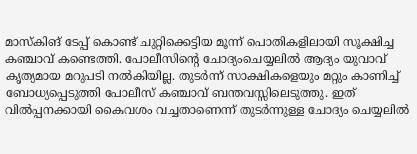മാസ്കിങ് ടേപ്പ് കൊണ്ട് ചുറ്റിക്കെട്ടിയ മൂന്ന് പൊതികളിലായി സൂക്ഷിച്ച കഞ്ചാവ് കണ്ടെത്തി. പോലീസിന്റെ ചോദ്യംചെയ്യലിൽ ആദ്യം യുവാവ് കൃത്യമായ മറുപടി നൽകിയില്ല. തുടർന്ന് സാക്ഷികളെയും മറ്റും കാണിച്ച് ബോധ്യപ്പെടുത്തി പോലീസ് കഞ്ചാവ് ബന്തവസ്സിലെടുത്തു. ഇത് വിൽപ്പനക്കായി കൈവശം വച്ചതാണെന്ന് തുടർന്നുള്ള ചോദ്യം ചെയ്യലിൽ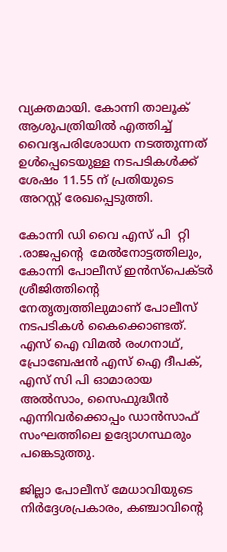വ്യക്തമായി. കോന്നി താലൂക് ആശുപത്രിയിൽ എത്തിച്ച് വൈദ്യപരിശോധന നടത്തുന്നത് ഉൾപ്പെടെയുള്ള നടപടികൾക്ക് ശേഷം 11.55 ന് പ്രതിയുടെ അറസ്റ്റ് രേഖപ്പെടുത്തി.

കോന്നി ഡി വൈ എസ് പി  റ്റി .രാജപ്പന്‍റെ  മേൽനോട്ടത്തിലും, കോന്നി പോലീസ് ഇൻസ്പെക്ടർ ശ്രീജിത്തിന്റെ നേതൃത്വത്തിലുമാണ് പോലീസ് നടപടികൾ കൈക്കൊണ്ടത്. എസ് ഐ വിമൽ രംഗനാഥ്, പ്രോബേഷൻ എസ് ഐ ദീപക്, എസ് സി പി ഓമാരായ അൽസാം, സൈഫുദ്ധീൻ എന്നിവർക്കൊപ്പം ഡാൻസാഫ് സംഘത്തിലെ ഉദ്യോഗസ്ഥരും പങ്കെടുത്തു.

ജില്ലാ പോലീസ് മേധാവിയുടെ നിർദ്ദേശപ്രകാരം, കഞ്ചാവിന്റെ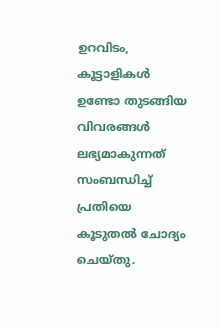ഉറവിടം, കൂട്ടാളികൾ ഉണ്ടോ തുടങ്ങിയ വിവരങ്ങൾ ലഭ്യമാകുന്നത് സംബന്ധിച്ച് പ്രതിയെ കൂടുതൽ ചോദ്യം ചെയ്തു.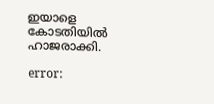ഇയാളെ കോടതിയിൽ ഹാജരാക്കി.

error: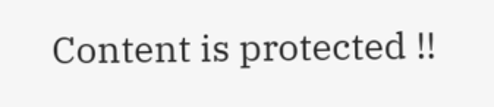Content is protected !!